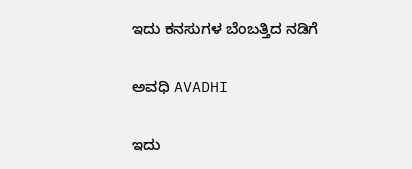ಇದು ಕನಸುಗಳ ಬೆಂಬತ್ತಿದ ನಡಿಗೆ‍

ಅವಧಿ AVADHI

ಇದು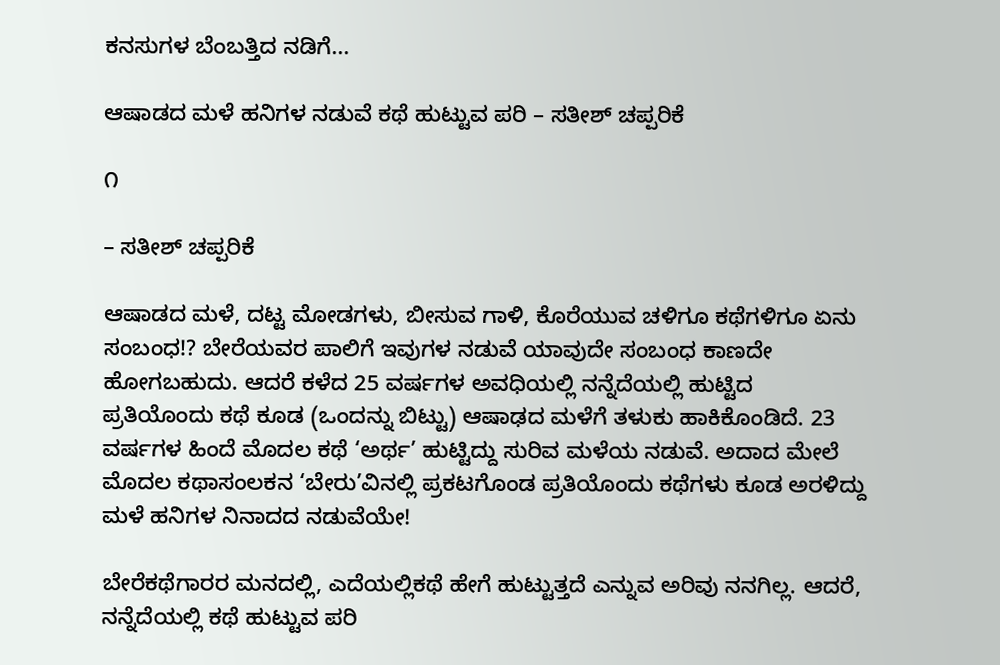ಕನಸುಗಳ ಬೆಂಬತ್ತಿದ ನಡಿಗೆ...

ಆಷಾಡದ ಮಳೆ ಹನಿಗಳ ನಡುವೆ ಕಥೆ ಹುಟ್ಟುವ ಪರಿ – ಸತೀಶ್ ಚಪ್ಪರಿಕೆ

೧

– ಸತೀಶ್ ಚಪ್ಪರಿಕೆ

ಆಷಾಡದ ಮಳೆ, ದಟ್ಟ ಮೋಡಗಳು, ಬೀಸುವ ಗಾಳಿ, ಕೊರೆಯುವ ಚಳಿಗೂ ಕಥೆಗಳಿಗೂ ಏನು ಸಂಬಂಧ!? ಬೇರೆಯವರ ಪಾಲಿಗೆ ಇವುಗಳ ನಡುವೆ ಯಾವುದೇ ಸಂಬಂಧ ಕಾಣದೇ ಹೋಗಬಹುದು. ಆದರೆ ಕಳೆದ 25 ವರ್ಷಗಳ ಅವಧಿಯಲ್ಲಿ ನನ್ನೆದೆಯಲ್ಲಿ ಹುಟ್ಟಿದ ಪ್ರತಿಯೊಂದು ಕಥೆ ಕೂಡ (ಒಂದನ್ನು ಬಿಟ್ಟು) ಆಷಾಢದ ಮಳೆಗೆ ತಳುಕು ಹಾಕಿಕೊಂಡಿದೆ. 23 ವರ್ಷಗಳ ಹಿಂದೆ ಮೊದಲ ಕಥೆ ‘ಅರ್ಥ’ ಹುಟ್ಟಿದ್ದು ಸುರಿವ ಮಳೆಯ ನಡುವೆ. ಅದಾದ ಮೇಲೆ ಮೊದಲ ಕಥಾಸಂಲಕನ ‘ಬೇರು’ವಿನಲ್ಲಿ ಪ್ರಕಟಗೊಂಡ ಪ್ರತಿಯೊಂದು ಕಥೆಗಳು ಕೂಡ ಅರಳಿದ್ದು ಮಳೆ ಹನಿಗಳ ನಿನಾದದ ನಡುವೆಯೇ!

ಬೇರೆಕಥೆಗಾರರ ಮನದಲ್ಲಿ, ಎದೆಯಲ್ಲಿಕಥೆ ಹೇಗೆ ಹುಟ್ಟುತ್ತದೆ ಎನ್ನುವ ಅರಿವು ನನಗಿಲ್ಲ. ಆದರೆ, ನನ್ನೆದೆಯಲ್ಲಿ ಕಥೆ ಹುಟ್ಟುವ ಪರಿ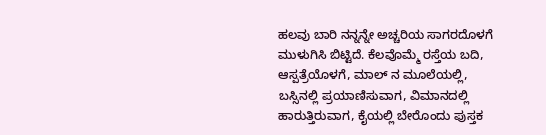ಹಲವು ಬಾರಿ ನನ್ನನ್ನೇ ಅಚ್ಚರಿಯ ಸಾಗರದೊಳಗೆ ಮುಳುಗಿಸಿ ಬಿಟ್ಟಿದೆ. ಕೆಲವೊಮ್ಮೆ ರಸ್ತೆಯ ಬದಿ, ಆಸ್ಪತ್ರೆಯೊಳಗೆ, ಮಾಲ್ ನ ಮೂಲೆಯಲ್ಲಿ, ಬಸ್ಸಿನಲ್ಲಿ ಪ್ರಯಾಣಿಸುವಾಗ, ವಿಮಾನದಲ್ಲಿ ಹಾರುತ್ತಿರುವಾಗ, ಕೈಯಲ್ಲಿ ಬೇರೊಂದು ಪುಸ್ತಕ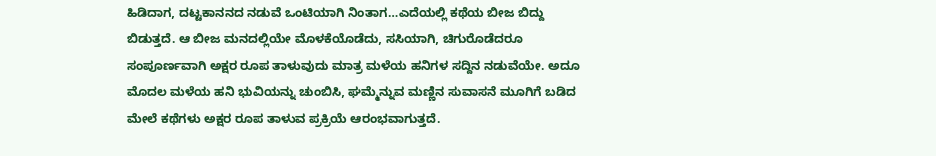ಹಿಡಿದಾಗ, ದಟ್ಟಕಾನನದ ನಡುವೆ ಒಂಟಿಯಾಗಿ ನಿಂತಾಗ…ಎದೆಯಲ್ಲಿ ಕಥೆಯ ಬೀಜ ಬಿದ್ದು ಬಿಡುತ್ತದೆ. ಆ ಬೀಜ ಮನದಲ್ಲಿಯೇ ಮೊಳಕೆಯೊಡೆದು, ಸಸಿಯಾಗಿ, ಚಿಗುರೊಡೆದರೂ ಸಂಪೂರ್ಣವಾಗಿ ಅಕ್ಷರ ರೂಪ ತಾಳುವುದು ಮಾತ್ರ ಮಳೆಯ ಹನಿಗಳ ಸದ್ದಿನ ನಡುವೆಯೇ. ಅದೂ ಮೊದಲ ಮಳೆಯ ಹನಿ ಭುವಿಯನ್ನು ಚುಂಬಿಸಿ, ಘಮ್ಮೆನ್ನುವ ಮಣ್ಣಿನ ಸುವಾಸನೆ ಮೂಗಿಗೆ ಬಡಿದ ಮೇಲೆ ಕಥೆಗಳು ಅಕ್ಷರ ರೂಪ ತಾಳುವ ಪ್ರಕ್ರಿಯೆ ಆರಂಭವಾಗುತ್ತದೆ.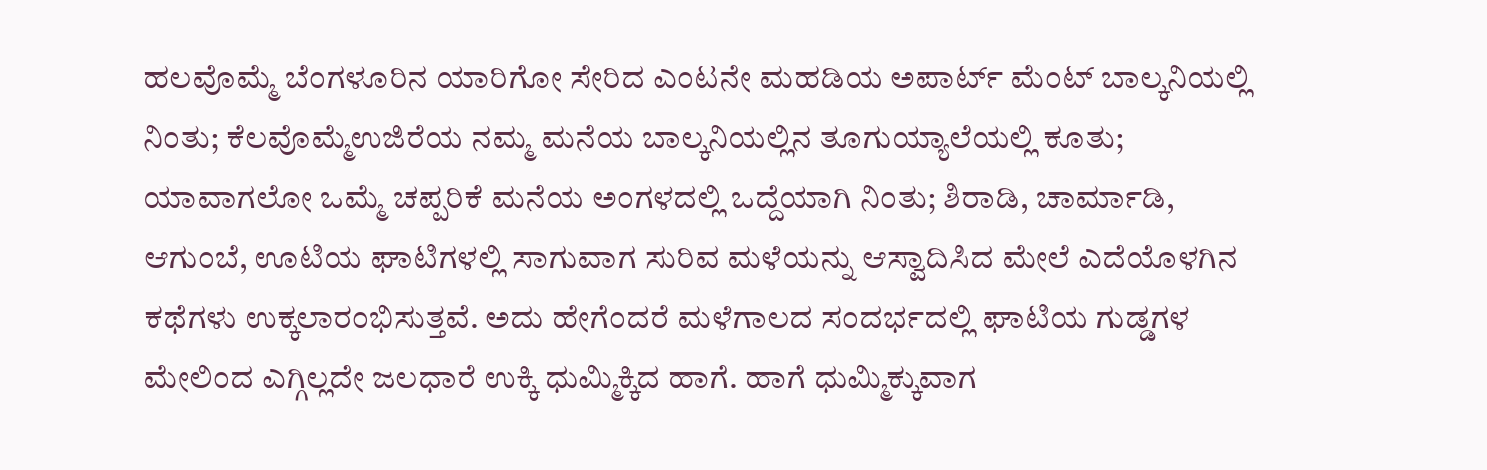ಹಲವೊಮ್ಮೆ ಬೆಂಗಳೂರಿನ ಯಾರಿಗೋ ಸೇರಿದ ಎಂಟನೇ ಮಹಡಿಯ ಅಪಾರ್ಟ್ ಮೆಂಟ್ ಬಾಲ್ಕನಿಯಲ್ಲಿ ನಿಂತು; ಕೆಲವೊಮ್ಮೆಉಜಿರೆಯ ನಮ್ಮ ಮನೆಯ ಬಾಲ್ಕನಿಯಲ್ಲಿನ ತೂಗುಯ್ಯಾಲೆಯಲ್ಲಿ ಕೂತು; ಯಾವಾಗಲೋ ಒಮ್ಮೆ ಚಪ್ಪರಿಕೆ ಮನೆಯ ಅಂಗಳದಲ್ಲಿ ಒದ್ದೆಯಾಗಿ ನಿಂತು; ಶಿರಾಡಿ, ಚಾರ್ಮಾಡಿ, ಆಗುಂಬೆ, ಊಟಿಯ ಘಾಟಿಗಳಲ್ಲಿ ಸಾಗುವಾಗ ಸುರಿವ ಮಳೆಯನ್ನು ಆಸ್ವಾದಿಸಿದ ಮೇಲೆ ಎದೆಯೊಳಗಿನ ಕಥೆಗಳು ಉಕ್ಕಲಾರಂಭಿಸುತ್ತವೆ. ಅದು ಹೇಗೆಂದರೆ ಮಳೆಗಾಲದ ಸಂದರ್ಭದಲ್ಲಿ ಘಾಟಿಯ ಗುಡ್ಡಗಳ ಮೇಲಿಂದ ಎಗ್ಗಿಲ್ಲದೇ ಜಲಧಾರೆ ಉಕ್ಕಿ ಧುಮ್ಮಿಕ್ಕಿದ ಹಾಗೆ. ಹಾಗೆ ಧುಮ್ಮಿಕ್ಕುವಾಗ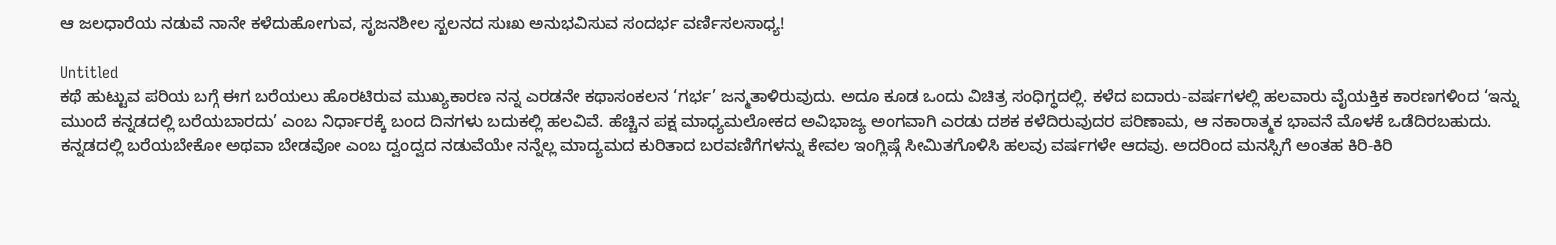ಆ ಜಲಧಾರೆಯ ನಡುವೆ ನಾನೇ ಕಳೆದುಹೋಗುವ, ಸೃಜನಶೀಲ ಸ್ಖಲನದ ಸುಃಖ ಅನುಭವಿಸುವ ಸಂದರ್ಭ ವರ್ಣಿಸಲಸಾಧ್ಯ!

Untitled
ಕಥೆ ಹುಟ್ಟುವ ಪರಿಯ ಬಗ್ಗೆ ಈಗ ಬರೆಯಲು ಹೊರಟಿರುವ ಮುಖ್ಯಕಾರಣ ನನ್ನ ಎರಡನೇ ಕಥಾಸಂಕಲನ ‘ಗರ್ಭ’ ಜನ್ಮತಾಳಿರುವುದು. ಅದೂ ಕೂಡ ಒಂದು ವಿಚಿತ್ರ ಸಂಧಿಗ್ಧದಲ್ಲಿ. ಕಳೆದ ಐದಾರು-ವರ್ಷಗಳಲ್ಲಿ ಹಲವಾರು ವೈಯಕ್ತಿಕ ಕಾರಣಗಳಿಂದ ‘ಇನ್ನು ಮುಂದೆ ಕನ್ನಡದಲ್ಲಿ ಬರೆಯಬಾರದು’ ಎಂಬ ನಿರ್ಧಾರಕ್ಕೆ ಬಂದ ದಿನಗಳು ಬದುಕಲ್ಲಿ ಹಲವಿವೆ. ಹೆಚ್ಚಿನ ಪಕ್ಷ ಮಾಧ್ಯಮಲೋಕದ ಅವಿಭಾಜ್ಯ ಅಂಗವಾಗಿ ಎರಡು ದಶಕ ಕಳೆದಿರುವುದರ ಪರಿಣಾಮ, ಆ ನಕಾರಾತ್ಮಕ ಭಾವನೆ ಮೊಳಕೆ ಒಡೆದಿರಬಹುದು. ಕನ್ನಡದಲ್ಲಿ ಬರೆಯಬೇಕೋ ಅಥವಾ ಬೇಡವೋ ಎಂಬ ದ್ವಂದ್ವದ ನಡುವೆಯೇ ನನ್ನೆಲ್ಲ ಮಾದ್ಯಮದ ಕುರಿತಾದ ಬರವಣಿಗೆಗಳನ್ನು ಕೇವಲ ಇಂಗ್ಲಿಷ್ಗೆ ಸೀಮಿತಗೊಳಿಸಿ ಹಲವು ವರ್ಷಗಳೇ ಆದವು. ಅದರಿಂದ ಮನಸ್ಸಿಗೆ ಅಂತಹ ಕಿರಿ-ಕಿರಿ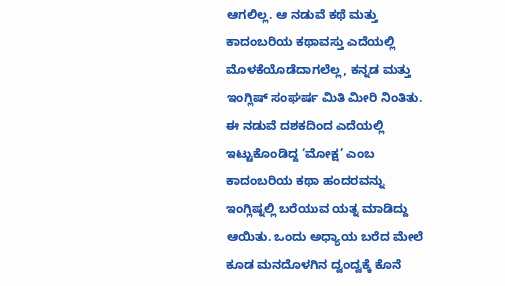ಆಗಲಿಲ್ಲ. ಆ ನಡುವೆ ಕಥೆ ಮತ್ತು ಕಾದಂಬರಿಯ ಕಥಾವಸ್ತು ಎದೆಯಲ್ಲಿ ಮೊಳಕೆಯೊಡೆದಾಗಲೆಲ್ಲ, ಕನ್ನಡ ಮತ್ತು ಇಂಗ್ಲಿಷ್ ಸಂಘರ್ಷ ಮಿತಿ ಮೀರಿ ನಿಂತಿತು. ಈ ನಡುವೆ ದಶಕದಿಂದ ಎದೆಯಲ್ಲಿ ಇಟ್ಟುಕೊಂಡಿದ್ದ ‘ಮೋಕ್ಷ’ ಎಂಬ ಕಾದಂಬರಿಯ ಕಥಾ ಹಂದರವನ್ನು ಇಂಗ್ಲಿಷ್ನಲ್ಲಿ ಬರೆಯುವ ಯತ್ನ ಮಾಡಿದ್ದು ಆಯಿತು. ಒಂದು ಅಧ್ಯಾಯ ಬರೆದ ಮೇಲೆ ಕೂಡ ಮನದೊಳಗಿನ ದ್ವಂದ್ವಕ್ಕೆ ಕೊನೆ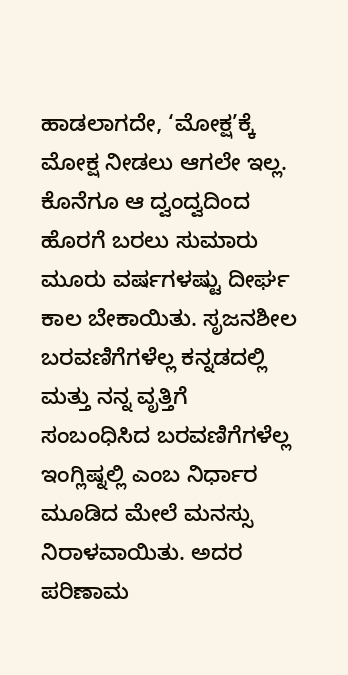ಹಾಡಲಾಗದೇ, ‘ಮೋಕ್ಷ’ಕ್ಕೆ ಮೋಕ್ಷ ನೀಡಲು ಆಗಲೇ ಇಲ್ಲ. ಕೊನೆಗೂ ಆ ದ್ವಂದ್ವದಿಂದ ಹೊರಗೆ ಬರಲು ಸುಮಾರು ಮೂರು ವರ್ಷಗಳಷ್ಟು ದೀರ್ಘ ಕಾಲ ಬೇಕಾಯಿತು. ಸೃಜನಶೀಲ ಬರವಣಿಗೆಗಳೆಲ್ಲ ಕನ್ನಡದಲ್ಲಿ ಮತ್ತು ನನ್ನ ವೃತ್ತಿಗೆ ಸಂಬಂಧಿಸಿದ ಬರವಣಿಗೆಗಳೆಲ್ಲ ಇಂಗ್ಲಿಷ್ನಲ್ಲಿ ಎಂಬ ನಿರ್ಧಾರ   ಮೂಡಿದ ಮೇಲೆ ಮನಸ್ಸು ನಿರಾಳವಾಯಿತು. ಅದರ ಪರಿಣಾಮ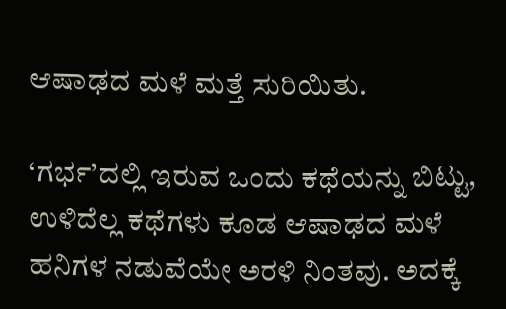ಆಷಾಢದ ಮಳೆ ಮತ್ತೆ ಸುರಿಯಿತು.

‘ಗರ್ಭ’ದಲ್ಲಿ ಇರುವ ಒಂದು ಕಥೆಯನ್ನು ಬಿಟ್ಟು, ಉಳಿದೆಲ್ಲ ಕಥೆಗಳು ಕೂಡ ಆಷಾಢದ ಮಳೆ ಹನಿಗಳ ನಡುವೆಯೇ ಅರಳಿ ನಿಂತವು. ಅದಕ್ಕೆ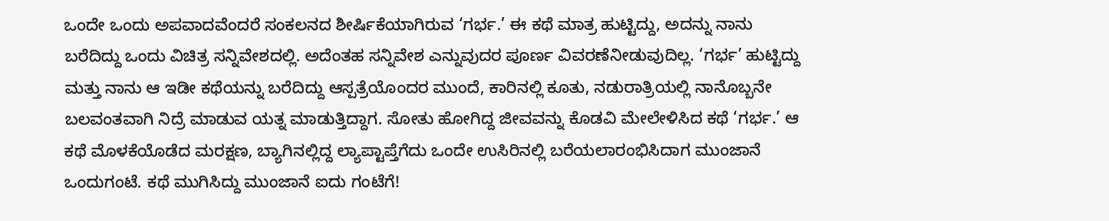ಒಂದೇ ಒಂದು ಅಪವಾದವೆಂದರೆ ಸಂಕಲನದ ಶೀರ್ಷಿಕೆಯಾಗಿರುವ ‘ಗರ್ಭ.’ ಈ ಕಥೆ ಮಾತ್ರ ಹುಟ್ಟಿದ್ದು, ಅದನ್ನು ನಾನು ಬರೆದಿದ್ದು ಒಂದು ವಿಚಿತ್ರ ಸನ್ನಿವೇಶದಲ್ಲಿ. ಅದೆಂತಹ ಸನ್ನಿವೇಶ ಎನ್ನುವುದರ ಪೂರ್ಣ ವಿವರಣೆನೀಡುವುದಿಲ್ಲ. ‘ಗರ್ಭ’ ಹುಟ್ಟಿದ್ದು ಮತ್ತು ನಾನು ಆ ಇಡೀ ಕಥೆಯನ್ನು ಬರೆದಿದ್ದು ಆಸ್ಪತ್ರೆಯೊಂದರ ಮುಂದೆ, ಕಾರಿನಲ್ಲಿ ಕೂತು, ನಡುರಾತ್ರಿಯಲ್ಲಿ ನಾನೊಬ್ಬನೇ ಬಲವಂತವಾಗಿ ನಿದ್ರೆ ಮಾಡುವ ಯತ್ನ ಮಾಡುತ್ತಿದ್ದಾಗ. ಸೋತು ಹೋಗಿದ್ದ ಜೀವವನ್ನು ಕೊಡವಿ ಮೇಲೇಳಿಸಿದ ಕಥೆ ‘ಗರ್ಭ.’ ಆ  ಕಥೆ ಮೊಳಕೆಯೊಡೆದ ಮರಕ್ಷಣ, ಬ್ಯಾಗಿನಲ್ಲಿದ್ದ ಲ್ಯಾಪ್ಟಾಪ್ತೆಗೆದು ಒಂದೇ ಉಸಿರಿನಲ್ಲಿ ಬರೆಯಲಾರಂಭಿಸಿದಾಗ ಮುಂಜಾನೆ ಒಂದುಗಂಟೆ. ಕಥೆ ಮುಗಿಸಿದ್ದು ಮುಂಜಾನೆ ಐದು ಗಂಟೆಗೆ!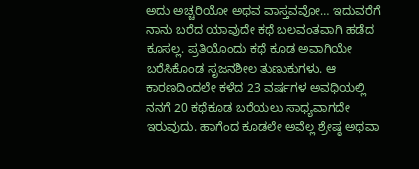ಅದು ಅಚ್ಚರಿಯೋ ಅಥವ ವಾಸ್ತವವೋ… ಇದುವರೆಗೆ ನಾನು ಬರೆದ ಯಾವುದೇ ಕಥೆ ಬಲವಂತವಾಗಿ ಹಡೆದ ಕೂಸಲ್ಲ. ಪ್ರತಿಯೊಂದು ಕಥೆ ಕೂಡ ಅವಾಗಿಯೇ ಬರೆಸಿಕೊಂಡ ಸೃಜನಶೀಲ ತುಣುಕುಗಳು. ಆ ಕಾರಣದಿಂದಲೇ ಕಳೆದ 23 ವರ್ಷಗಳ ಅವಧಿಯಲ್ಲಿ ನನಗೆ 20 ಕಥೆಕೂಡ ಬರೆಯಲು ಸಾಧ್ಯವಾಗದೇ ಇರುವುದು. ಹಾಗೆಂದ ಕೂಡಲೇ ಅವೆಲ್ಲ ಶ್ರೇಷ್ಠ ಅಥವಾ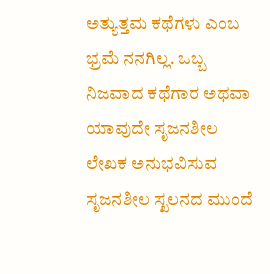ಅತ್ಯುತ್ತಮ ಕಥೆಗಳು ಎಂಬ ಭ್ರಮೆ ನನಗಿಲ್ಲ. ಒಬ್ಬ ನಿಜವಾದ ಕಥೆಗಾರ ಅಥವಾ ಯಾವುದೇ ಸೃಜನಶೀಲ ಲೇಖಕ ಅನುಭವಿಸುವ ಸೃಜನಶೀಲ ಸ್ಖಲನದ ಮುಂದೆ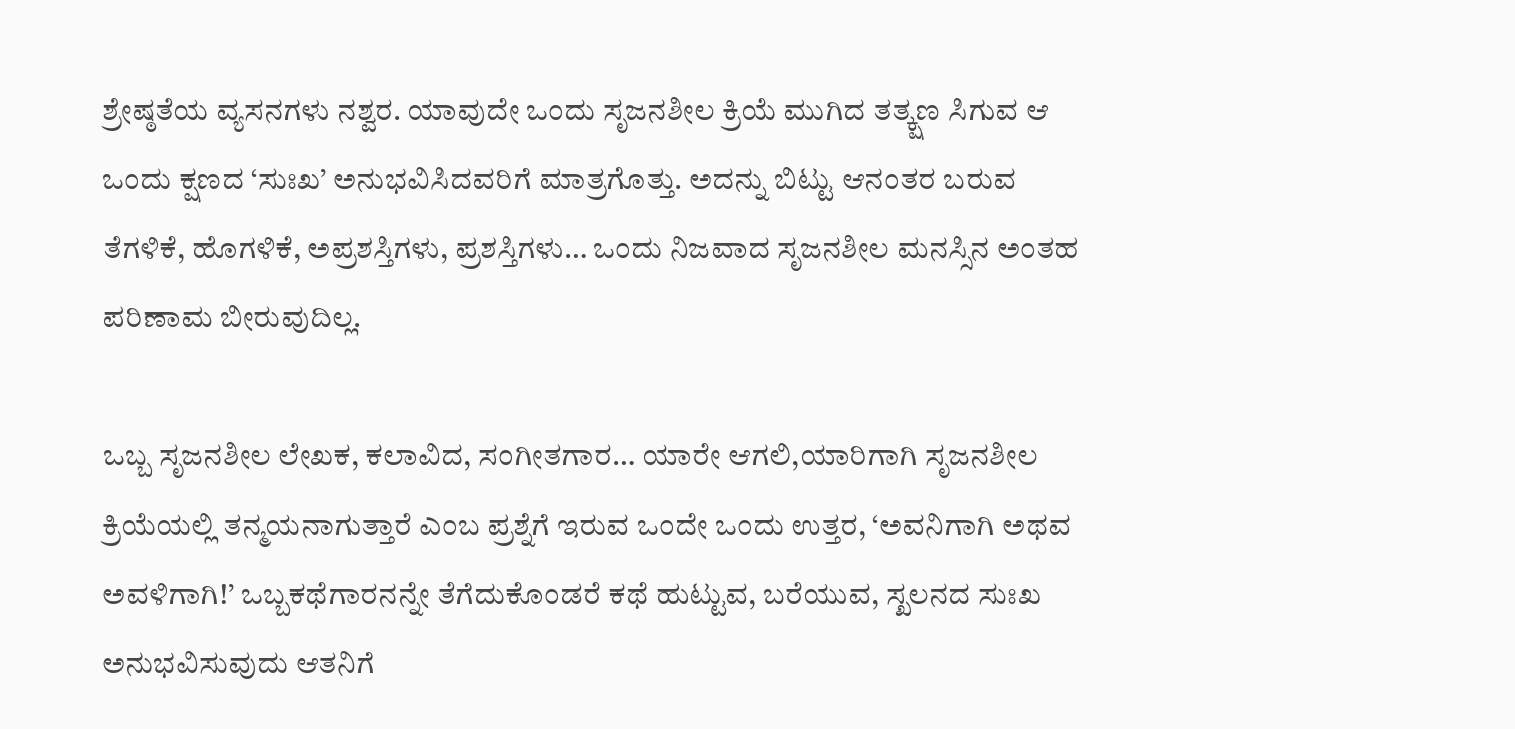ಶ್ರೇಷ್ಠತೆಯ ವ್ಯಸನಗಳು ನಶ್ವರ. ಯಾವುದೇ ಒಂದು ಸೃಜನಶೀಲ ಕ್ರಿಯೆ ಮುಗಿದ ತತ್ಕ್ಷಣ ಸಿಗುವ ಆ ಒಂದು ಕ್ಷಣದ ‘ಸುಃಖ’ ಅನುಭವಿಸಿದವರಿಗೆ ಮಾತ್ರಗೊತ್ತು. ಅದನ್ನು ಬಿಟ್ಟು ಆನಂತರ ಬರುವ ತೆಗಳಿಕೆ, ಹೊಗಳಿಕೆ, ಅಪ್ರಶಸ್ತಿಗಳು, ಪ್ರಶಸ್ತಿಗಳು… ಒಂದು ನಿಜವಾದ ಸೃಜನಶೀಲ ಮನಸ್ಸಿನ ಅಂತಹ ಪರಿಣಾಮ ಬೀರುವುದಿಲ್ಲ.

ಒಬ್ಬ ಸೃಜನಶೀಲ ಲೇಖಕ, ಕಲಾವಿದ, ಸಂಗೀತಗಾರ… ಯಾರೇ ಆಗಲಿ,ಯಾರಿಗಾಗಿ ಸೃಜನಶೀಲ ಕ್ರಿಯೆಯಲ್ಲಿ ತನ್ಮಯನಾಗುತ್ತಾರೆ ಎಂಬ ಪ್ರಶ್ನೆಗೆ ಇರುವ ಒಂದೇ ಒಂದು ಉತ್ತರ, ‘ಅವನಿಗಾಗಿ ಅಥವ ಅವಳಿಗಾಗಿ!’ ಒಬ್ಬಕಥೆಗಾರನನ್ನೇ ತೆಗೆದುಕೊಂಡರೆ ಕಥೆ ಹುಟ್ಟುವ, ಬರೆಯುವ, ಸ್ಖಲನದ ಸುಃಖ ಅನುಭವಿಸುವುದು ಆತನಿಗೆ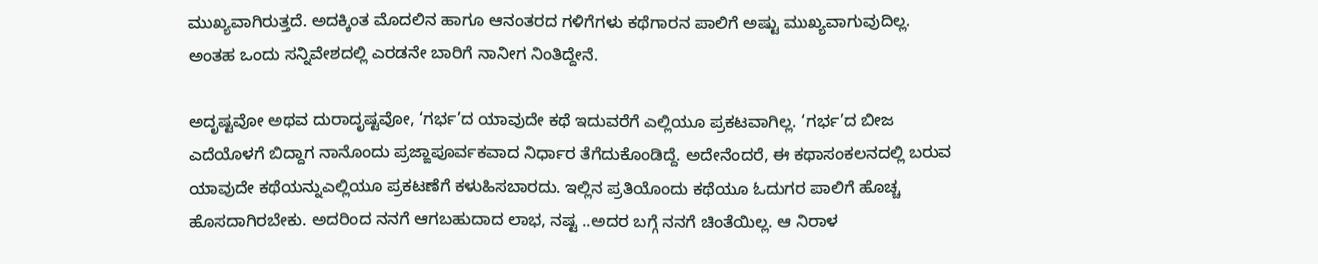ಮುಖ್ಯವಾಗಿರುತ್ತದೆ. ಅದಕ್ಕಿಂತ ಮೊದಲಿನ ಹಾಗೂ ಆನಂತರದ ಗಳಿಗೆಗಳು ಕಥೆಗಾರನ ಪಾಲಿಗೆ ಅಷ್ಟು ಮುಖ್ಯವಾಗುವುದಿಲ್ಲ. ಅಂತಹ ಒಂದು ಸನ್ನಿವೇಶದಲ್ಲಿ ಎರಡನೇ ಬಾರಿಗೆ ನಾನೀಗ ನಿಂತಿದ್ದೇನೆ.

ಅದೃಷ್ಟವೋ ಅಥವ ದುರಾದೃಷ್ಟವೋ, ‘ಗರ್ಭ’ದ ಯಾವುದೇ ಕಥೆ ಇದುವರೆಗೆ ಎಲ್ಲಿಯೂ ಪ್ರಕಟವಾಗಿಲ್ಲ. ‘ಗರ್ಭ’ದ ಬೀಜ ಎದೆಯೊಳಗೆ ಬಿದ್ದಾಗ ನಾನೊಂದು ಪ್ರಜ್ಙಾಪೂರ್ವಕವಾದ ನಿರ್ಧಾರ ತೆಗೆದುಕೊಂಡಿದ್ದೆ. ಅದೇನೆಂದರೆ, ಈ ಕಥಾಸಂಕಲನದಲ್ಲಿ ಬರುವ ಯಾವುದೇ ಕಥೆಯನ್ನುಎಲ್ಲಿಯೂ ಪ್ರಕಟಣೆಗೆ ಕಳುಹಿಸಬಾರದು. ಇಲ್ಲಿನ ಪ್ರತಿಯೊಂದು ಕಥೆಯೂ ಓದುಗರ ಪಾಲಿಗೆ ಹೊಚ್ಚ ಹೊಸದಾಗಿರಬೇಕು. ಅದರಿಂದ ನನಗೆ ಆಗಬಹುದಾದ ಲಾಭ, ನಷ್ಟ ..ಅದರ ಬಗ್ಗೆ ನನಗೆ ಚಿಂತೆಯಿಲ್ಲ. ಆ ನಿರಾಳ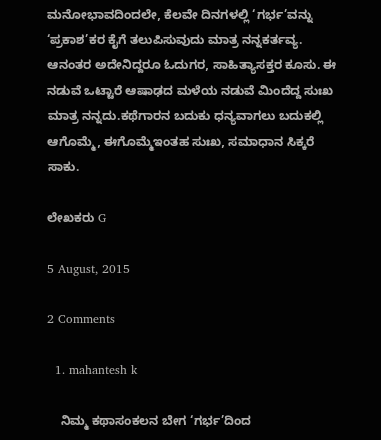ಮನೋಭಾವದಿಂದಲೇ, ಕೆಲವೇ ದಿನಗಳಲ್ಲಿ ‘ಗರ್ಭ’ವನ್ನು ‘ಪ್ರಕಾಶ’ಕರ ಕೈಗೆ ತಲುಪಿಸುವುದು ಮಾತ್ರ ನನ್ನಕರ್ತವ್ಯ. ಆನಂತರ ಅದೇನಿದ್ದರೂ ಓದುಗರ, ಸಾಹಿತ್ಯಾಸಕ್ತರ ಕೂಸು. ಈ ನಡುವೆ ಒಟ್ಟಾರೆ ಆಷಾಢದ ಮಳೆಯ ನಡುವೆ ಮಿಂದೆದ್ದ ಸುಃಖ ಮಾತ್ರ ನನ್ನದು.ಕಥೆಗಾರನ ಬದುಕು ಧನ್ಯವಾಗಲು ಬದುಕಲ್ಲಿ ಆಗೊಮ್ಮೆ, ಈಗೊಮ್ಮೆಇಂತಹ ಸುಃಖ, ಸಮಾಧಾನ ಸಿಕ್ಕರೆ ಸಾಕು.

ಲೇಖಕರು G

5 August, 2015

2 Comments

  1. mahantesh k

    ನಿಮ್ಮ ಕಥಾಸಂಕಲನ ಬೇಗ ‘ಗರ್ಭ’ದಿಂದ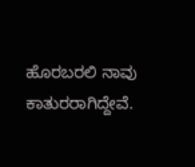ಹೊರಬರಲಿ ನಾವು ಕಾತುರರಾಗಿದ್ದೇವೆ.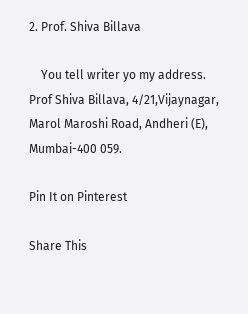2. Prof. Shiva Billava

    You tell writer yo my address. Prof Shiva Billava, 4/21,Vijaynagar, Marol Maroshi Road, Andheri (E), Mumbai-400 059.

Pin It on Pinterest

Share This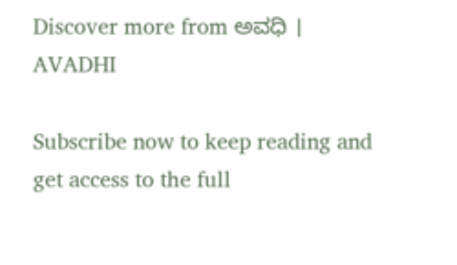Discover more from ಅವಧಿ । AVADHI

Subscribe now to keep reading and get access to the full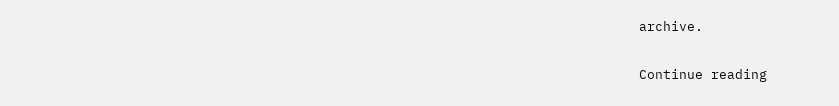archive.

Continue reading